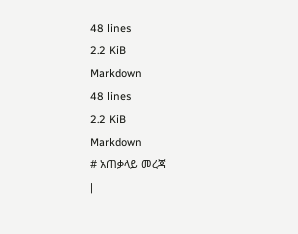48 lines
2.2 KiB
Markdown
48 lines
2.2 KiB
Markdown
# አጠቃላይ መረጃ
|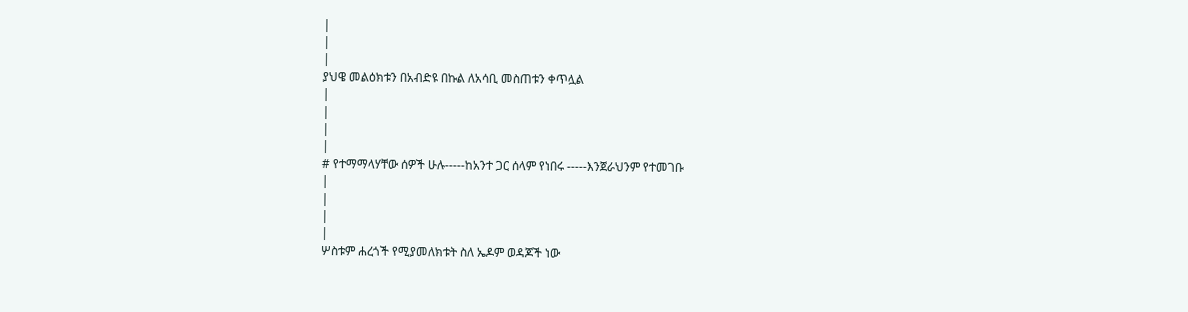|
|
|
ያህዌ መልዕክቱን በአብድዩ በኩል ለአሳቢ መስጠቱን ቀጥሏል
|
|
|
|
# የተማማላሃቸው ሰዎች ሁሉ-----ከአንተ ጋር ሰላም የነበሩ -----እንጀራህንም የተመገቡ
|
|
|
|
ሦስቱም ሐረጎች የሚያመለክቱት ስለ ኤዶም ወዳጆች ነው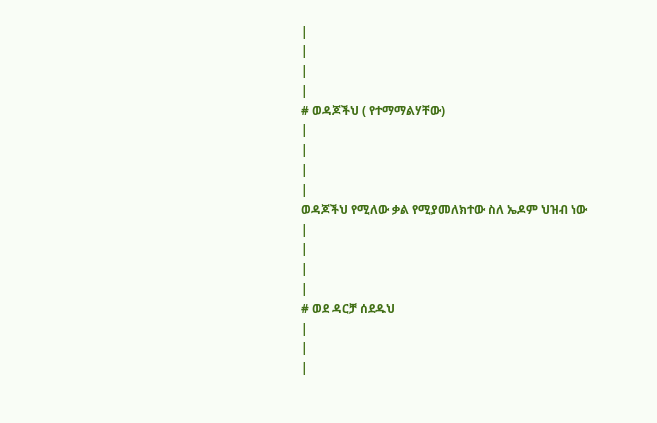|
|
|
|
# ወዳጆችህ ( የተማማልሃቸው)
|
|
|
|
ወዳጆችህ የሚለው ቃል የሚያመለክተው ስለ ኤዶም ህዝብ ነው
|
|
|
|
# ወደ ዳርቻ ሰደዱህ
|
|
|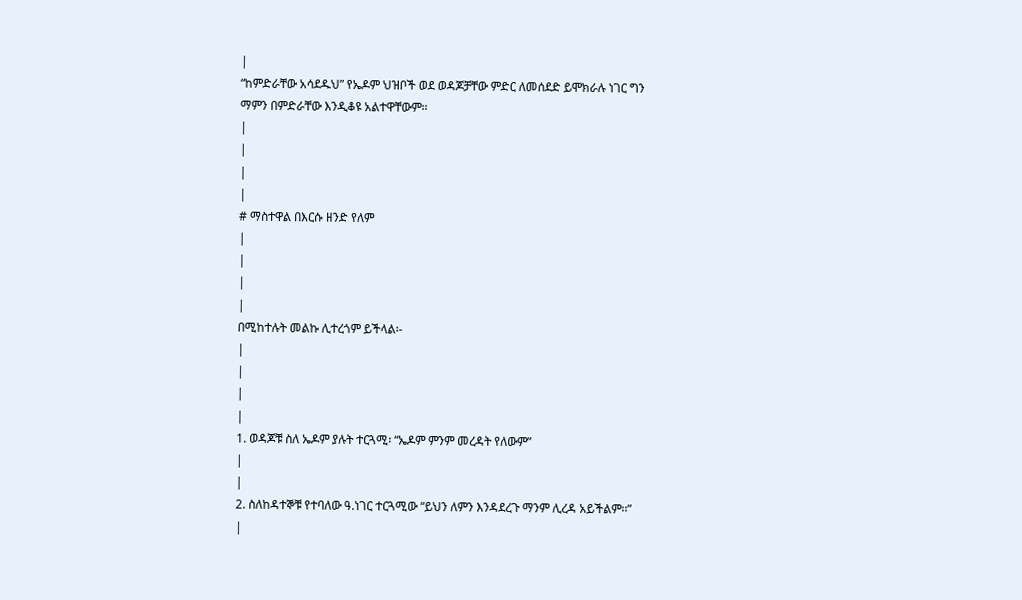|
“ከምድራቸው አሳደዱህ” የኤዶም ህዝቦች ወደ ወዳጆቻቸው ምድር ለመሰደድ ይሞክራሉ ነገር ግን ማምን በምድራቸው እንዲቆዩ አልተዋቸውም፡፡
|
|
|
|
# ማስተዋል በእርሱ ዘንድ የለም
|
|
|
|
በሚከተሉት መልኩ ሊተረጎም ይችላል፡-
|
|
|
|
1. ወዳጆቹ ስለ ኤዶም ያሉት ተርጓሚ፡ “ኤዶም ምንም መረዳት የለውም”
|
|
2. ስለከዳተኞቹ የተባለው ዓ.ነገር ተርጓሚው “ይህን ለምን እንዳደረጉ ማንም ሊረዳ አይችልም፡፡”
|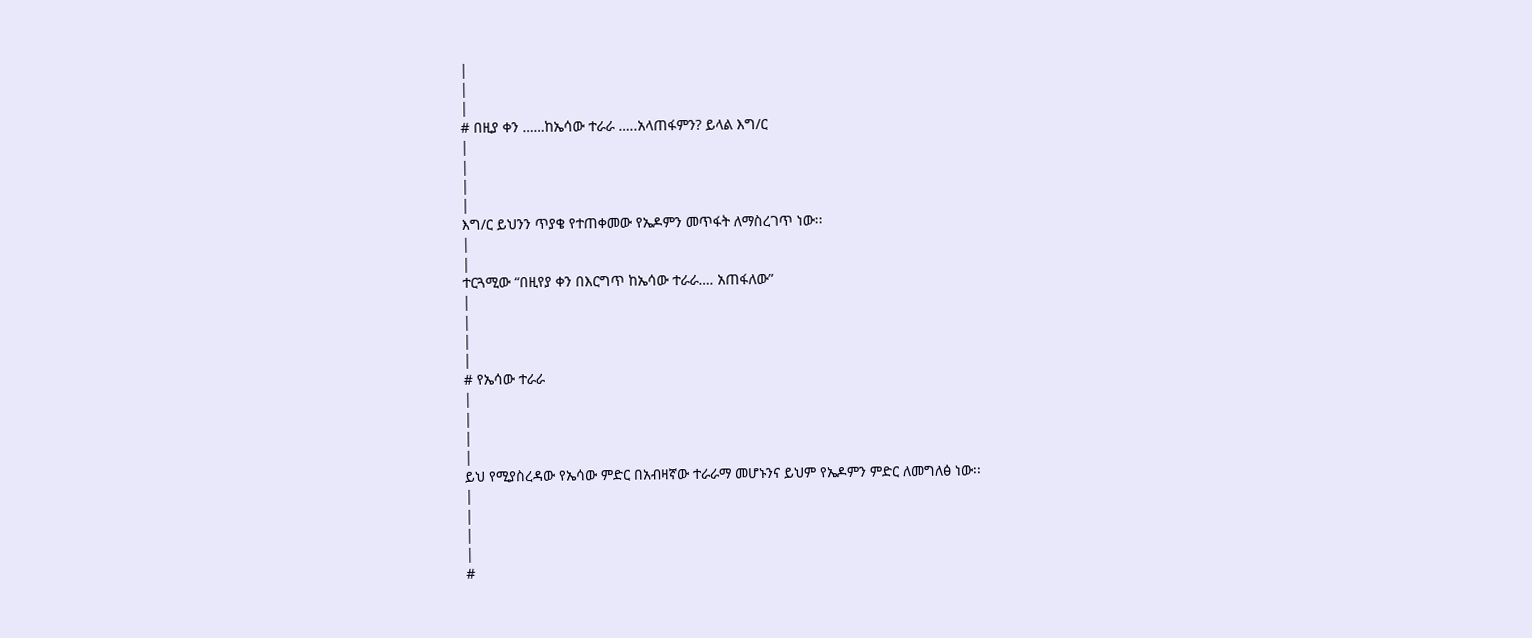|
|
|
# በዚያ ቀን ……ከኤሳው ተራራ …..አላጠፋምን? ይላል እግ/ር
|
|
|
|
እግ/ር ይህንን ጥያቄ የተጠቀመው የኤዶምን መጥፋት ለማስረገጥ ነው፡፡
|
|
ተርጓሚው “በዚየያ ቀን በእርግጥ ከኤሳው ተራራ…. አጠፋለው”
|
|
|
|
# የኤሳው ተራራ
|
|
|
|
ይህ የሚያስረዳው የኤሳው ምድር በአብዛኛው ተራራማ መሆኑንና ይህም የኤዶምን ምድር ለመግለፅ ነው፡፡
|
|
|
|
#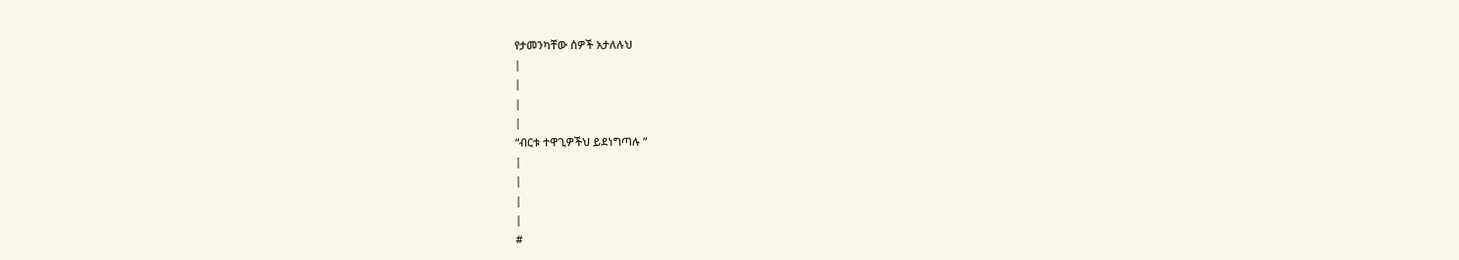የታመንካቸው ሰዎች አታለሉህ
|
|
|
|
“ብርቱ ተዋጊዎችህ ይደነግጣሉ ”
|
|
|
|
#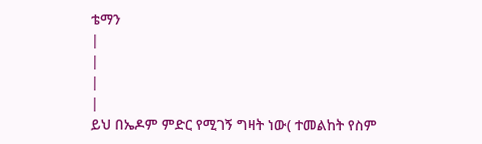ቴማን
|
|
|
|
ይህ በኤዶም ምድር የሚገኝ ግዛት ነው( ተመልከት የስም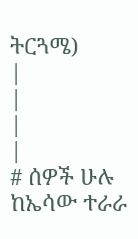ትርጓሜ)
|
|
|
|
# ሰዎች ሁሉ ከኤሳው ተራራ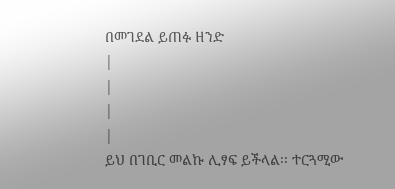በመገደል ይጠፉ ዘንድ
|
|
|
|
ይህ በገቢር መልኩ ሊፃፍ ይችላል፡፡ ተርጓሚው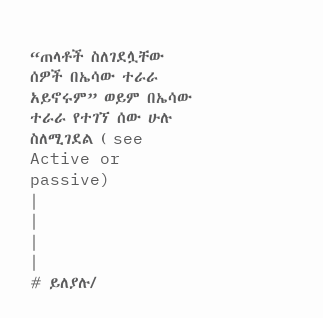“ጠላቶች ስለገደሏቸው ሰዎች በኤሳው ተራራ አይኖሩም” ወይም በኤሳው ተራራ የተገኘ ሰው ሁሉ ስለሚገደል ( see Active or passive)
|
|
|
|
# ይለያሉ/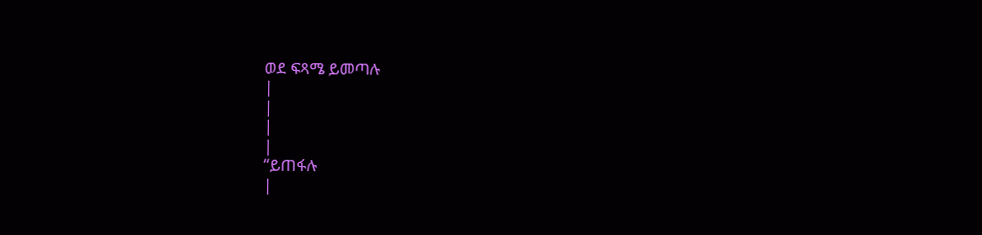ወደ ፍጻሜ ይመጣሉ
|
|
|
|
“ይጠፋሉ
|